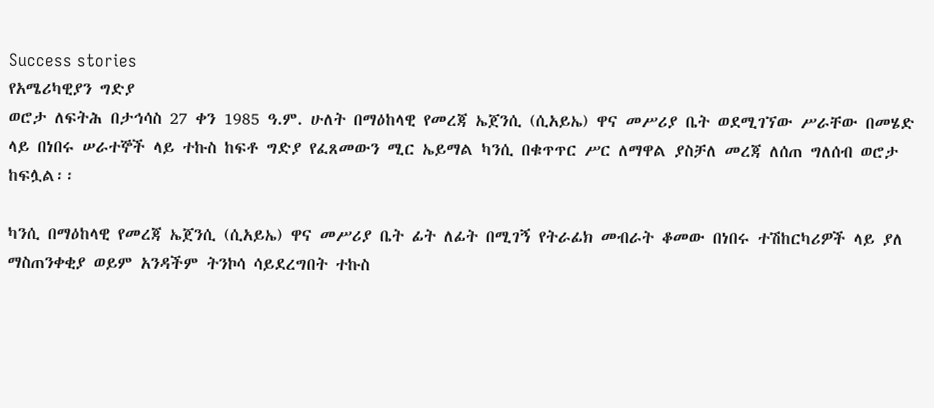Success stories
የአሜሪካዊያን ግድያ
ወሮታ ለፍትሕ በታኅሳስ 27 ቀን 1985 ዓ.ም. ሁለት በማዕከላዊ የመረጃ ኤጀንሲ (ሲአይኤ) ዋና መሥሪያ ቤት ወደሚገኘው ሥራቸው በመሄድ ላይ በነበሩ ሠራተኞች ላይ ተኩስ ከፍቶ ግድያ የፈጸመውን ሚር ኤይማል ካንሲ በቁጥጥር ሥር ለማዋል ያስቻለ መረጃ ለሰጠ ግለሰብ ወሮታ ከፍሏል፡፡

ካንሲ በማዕከላዊ የመረጃ ኤጀንሲ (ሲአይኤ) ዋና መሥሪያ ቤት ፊት ለፊት በሚገኝ የትራፊክ መብራት ቆመው በነበሩ ተሽከርካሪዎች ላይ ያለ ማስጠንቀቂያ ወይም አንዳችም ትንኮሳ ሳይደረግበት ተኩስ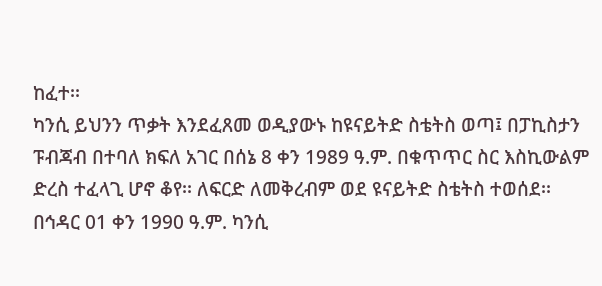ከፈተ፡፡
ካንሲ ይህንን ጥቃት እንደፈጸመ ወዲያውኑ ከዩናይትድ ስቴትስ ወጣ፤ በፓኪስታን ፑብጃብ በተባለ ክፍለ አገር በሰኔ 8 ቀን 1989 ዓ.ም. በቁጥጥር ስር እስኪውልም ድረስ ተፈላጊ ሆኖ ቆየ፡፡ ለፍርድ ለመቅረብም ወደ ዩናይትድ ስቴትስ ተወሰደ፡፡
በኅዳር 01 ቀን 1990 ዓ.ም. ካንሲ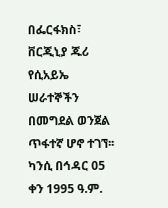በፌርፋክስ፣ ቨርጂኒያ ጁሪ የሲአይኤ ሠራተኞችን በመግደል ወንጀል ጥፋተኛ ሆኖ ተገኘ፡፡ ካንሲ በኅዳር 05 ቀን 1995 ዓ.ም.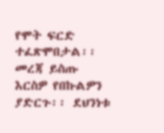የሞት ፍርድ ተፈጽሞበታል፡፡
መረጃ ይስጡ
እርስዎ የበኩልዎን ያድርጉ፡፡ ደህንነቱ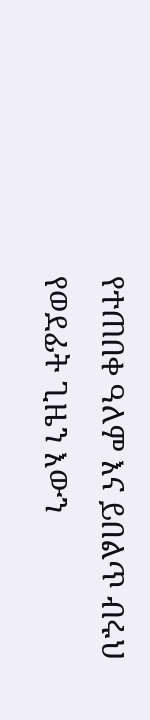የተጠበቀ ዓለም እና ይበልጥ ብሩህ የወደፊት ጊዜን እውን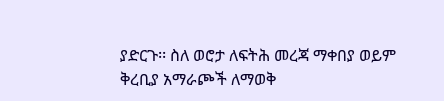ያድርጉ፡፡ ስለ ወሮታ ለፍትሕ መረጃ ማቀበያ ወይም ቅረቢያ አማራጮች ለማወቅ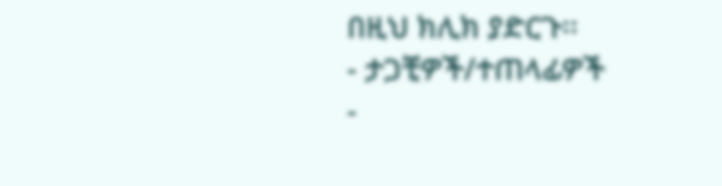በዚህ ክሊክ ያድርጉ፡፡
- ታጋቺዎች/ተጠላፊዎች
-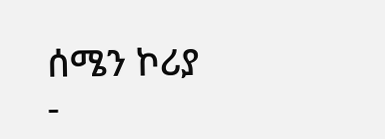ሰሜን ኮሪያ
-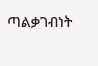ጣልቃገብነት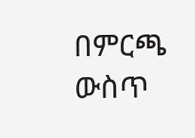በምርጫ ውስጥ